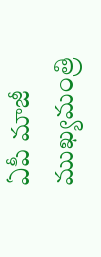ఏపీ మాజీ ముఖ్యమంత్రి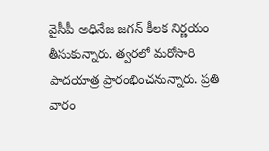వైసీపీ అధినేజ జగన్ కీలక నిర్ణయం తీసుకున్నారు. త్వరలో మరోసారి పాదయాత్ర ప్రారంభించనున్నారు. ప్రతి వారం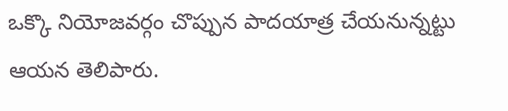ఒక్కొ నియోజవర్గం చొప్పున పాదయాత్ర చేయనున్నట్టు ఆయన తెలిపారు.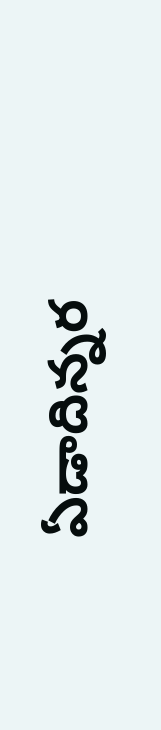ఏడాదిన్నర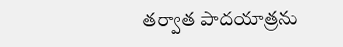తర్వాత పాదయాత్రను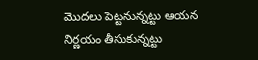మొదలు పెట్టనున్నట్టు ఆయన నిర్ణయం తీసుకున్నట్టు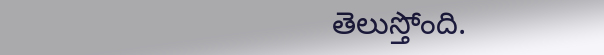తెలుస్తోంది.